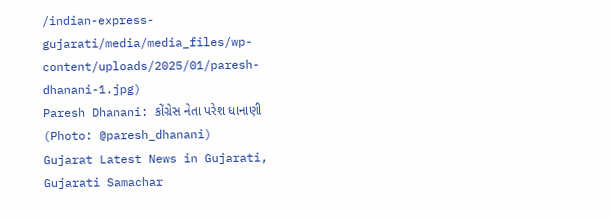/indian-express-gujarati/media/media_files/wp-content/uploads/2025/01/paresh-dhanani-1.jpg)
Paresh Dhanani: કોંગ્રેસ નેતા પરેશ ધાનાણી (Photo: @paresh_dhanani)
Gujarat Latest News in Gujarati, Gujarati Samachar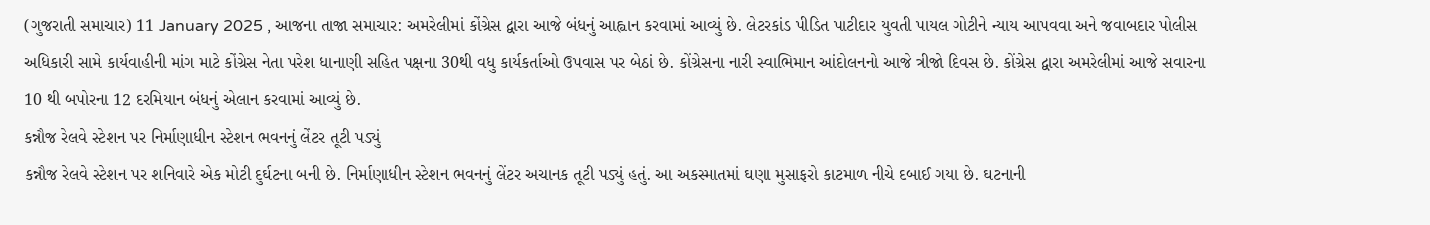(ગુજરાતી સમાચાર) 11 January 2025 , આજના તાજા સમાચાર: અમરેલીમાં કોંગ્રેસ દ્વારા આજે બંધનું આહ્વાન કરવામાં આવ્યું છે. લેટરકાંડ પીડિત પાટીદાર યુવતી પાયલ ગોટીને ન્યાય આપવવા અને જવાબદાર પોલીસ અધિકારી સામે કાર્યવાહીની માંગ માટે કોંગ્રેસ નેતા પરેશ ધાનાણી સહિત પક્ષના 30થી વધુ કાર્યકર્તાઓ ઉપવાસ પર બેઠાં છે. કોંગ્રેસના નારી સ્વાભિમાન આંદોલનનો આજે ત્રીજો દિવસ છે. કોંગ્રેસ દ્વારા અમરેલીમાં આજે સવારના 10 થી બપોરના 12 દરમિયાન બંધનું એલાન કરવામાં આવ્યું છે.
કન્નૌજ રેલવે સ્ટેશન પર નિર્માણાધીન સ્ટેશન ભવનનું લેંટર તૂટી પડ્યું
કન્નૌજ રેલવે સ્ટેશન પર શનિવારે એક મોટી દુર્ઘટના બની છે. નિર્માણાધીન સ્ટેશન ભવનનું લેંટર અચાનક તૂટી પડ્યું હતું. આ અકસ્માતમાં ઘણા મુસાફરો કાટમાળ નીચે દબાઈ ગયા છે. ઘટનાની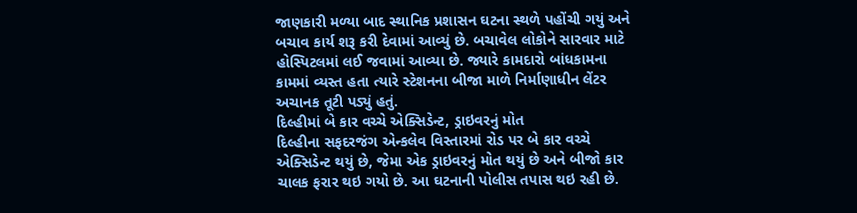જાણકારી મળ્યા બાદ સ્થાનિક પ્રશાસન ઘટના સ્થળે પહોંચી ગયું અને બચાવ કાર્ય શરૂ કરી દેવામાં આવ્યું છે. બચાવેલ લોકોને સારવાર માટે હોસ્પિટલમાં લઈ જવામાં આવ્યા છે. જ્યારે કામદારો બાંધકામના કામમાં વ્યસ્ત હતા ત્યારે સ્ટેશનના બીજા માળે નિર્માણાધીન લેંટર અચાનક તૂટી પડ્યું હતું.
દિલ્હીમાં બે કાર વચ્ચે એક્સિડેન્ટ, ડ્રાઇવરનું મોત
દિલ્હીના સફદરજંગ એન્કલેવ વિસ્તારમાં રોડ પર બે કાર વચ્ચે એક્સિડેન્ટ થયું છે, જેમા એક ડ્રાઇવરનું મોત થયું છે અને બીજો કાર ચાલક ફરાર થઇ ગયો છે. આ ઘટનાની પોલીસ તપાસ થઇ રહી છે.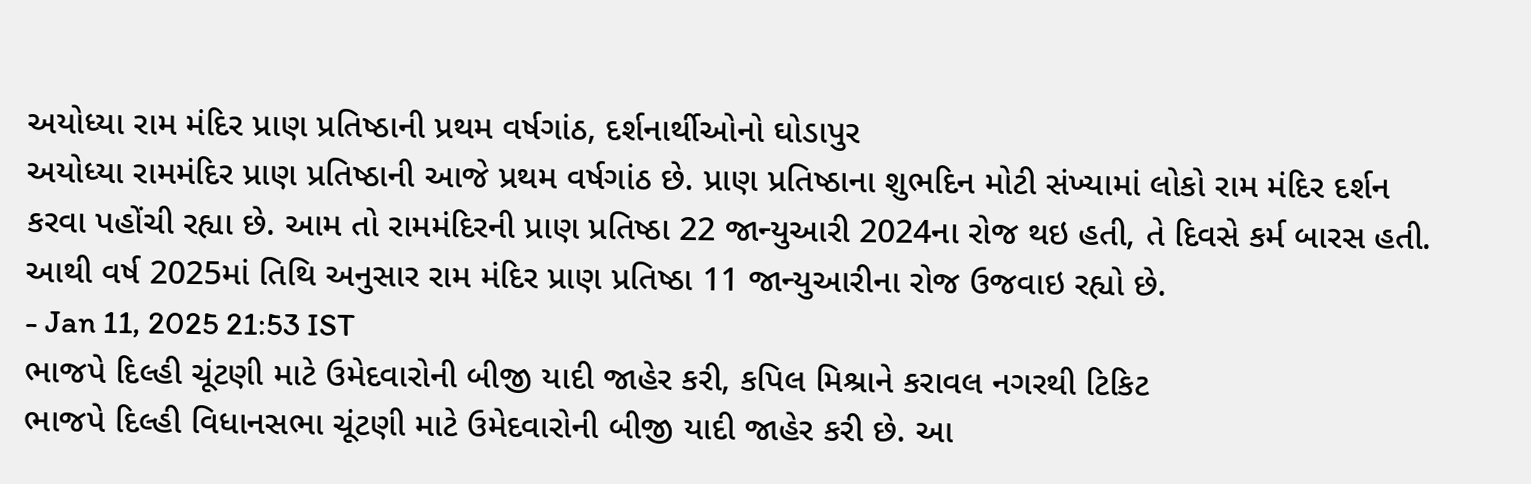અયોધ્યા રામ મંદિર પ્રાણ પ્રતિષ્ઠાની પ્રથમ વર્ષગાંઠ, દર્શનાર્થીઓનો ઘોડાપુર
અયોધ્યા રામમંદિર પ્રાણ પ્રતિષ્ઠાની આજે પ્રથમ વર્ષગાંઠ છે. પ્રાણ પ્રતિષ્ઠાના શુભદિન મોટી સંખ્યામાં લોકો રામ મંદિર દર્શન કરવા પહોંચી રહ્યા છે. આમ તો રામમંદિરની પ્રાણ પ્રતિષ્ઠા 22 જાન્યુઆરી 2024ના રોજ થઇ હતી, તે દિવસે કર્મ બારસ હતી. આથી વર્ષ 2025માં તિથિ અનુસાર રામ મંદિર પ્રાણ પ્રતિષ્ઠા 11 જાન્યુઆરીના રોજ ઉજવાઇ રહ્યો છે.
- Jan 11, 2025 21:53 IST
ભાજપે દિલ્હી ચૂંટણી માટે ઉમેદવારોની બીજી યાદી જાહેર કરી, કપિલ મિશ્રાને કરાવલ નગરથી ટિકિટ
ભાજપે દિલ્હી વિધાનસભા ચૂંટણી માટે ઉમેદવારોની બીજી યાદી જાહેર કરી છે. આ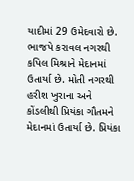યાદીમાં 29 ઉમેદવારો છે. ભાજપે કરાવલ નગરથી કપિલ મિશ્રાને મેદાનમાં ઉતાર્યા છે. મોતી નગરથી હરીશ ખુરાના અને કોંડલીથી પ્રિયંકા ગૌતમને મેદાનમાં ઉતાર્યા છે. પ્રિયંકા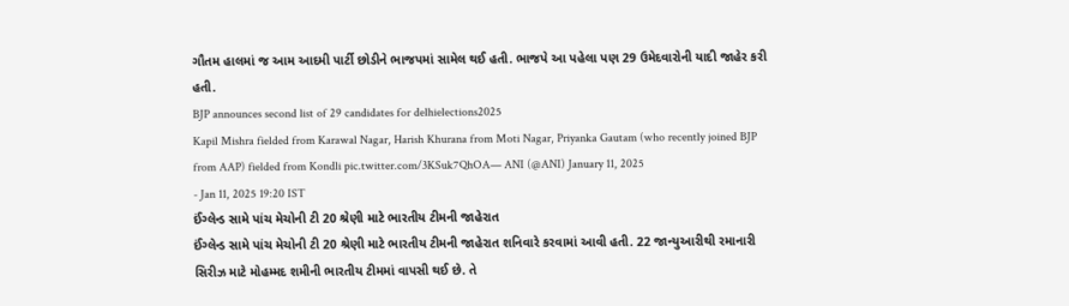ગૌતમ હાલમાં જ આમ આદમી પાર્ટી છોડીને ભાજપમાં સામેલ થઈ હતી. ભાજપે આ પહેલા પણ 29 ઉમેદવારોની યાદી જાહેર કરી હતી.
BJP announces second list of 29 candidates for delhielections2025
Kapil Mishra fielded from Karawal Nagar, Harish Khurana from Moti Nagar, Priyanka Gautam (who recently joined BJP from AAP) fielded from Kondli pic.twitter.com/3KSuk7QhOA— ANI (@ANI) January 11, 2025
- Jan 11, 2025 19:20 IST
ઈંગ્લેન્ડ સામે પાંચ મેચોની ટી 20 શ્રેણી માટે ભારતીય ટીમની જાહેરાત
ઈંગ્લેન્ડ સામે પાંચ મેચોની ટી 20 શ્રેણી માટે ભારતીય ટીમની જાહેરાત શનિવારે કરવામાં આવી હતી. 22 જાન્યુઆરીથી રમાનારી સિરીઝ માટે મોહમ્મદ શમીની ભારતીય ટીમમાં વાપસી થઈ છે. તે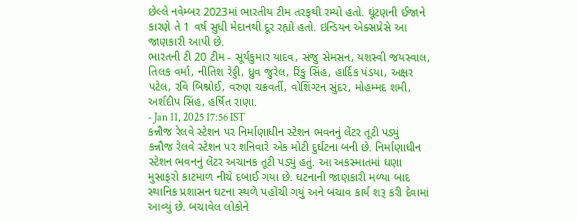છેલ્લે નવેમ્બર 2023માં ભારતીય ટીમ તરફથી રમ્યો હતો. ઘૂંટણની ઈજાને કારણે તે 1 વર્ષ સુધી મેદાનથી દૂર રહ્યો હતો. ઇન્ડિયન એક્સપ્રેસે આ જાણકારી આપી છે.
ભારતની ટી 20 ટીમ - સૂર્યકુમાર યાદવ, સંજુ સેમસન, યશસ્વી જયસ્વાલ, તિલક વર્મા, નીતિશ રેડ્ડી, ધ્રુવ જુરેલ, રિંકુ સિંહ, હાર્દિક પંડયા, અક્ષર પટેલ, રવિ બિશ્નોઈ, વરુણ ચક્રવર્તી, વોશિંગ્ટન સુંદર, મોહમ્મદ શમી, અર્શદીપ સિંહ, હર્ષિત રાણા.
- Jan 11, 2025 17:56 IST
કન્નૌજ રેલવે સ્ટેશન પર નિર્માણાધીન સ્ટેશન ભવનનું લેંટર તૂટી પડ્યું
કન્નૌજ રેલવે સ્ટેશન પર શનિવારે એક મોટી દુર્ઘટના બની છે. નિર્માણાધીન સ્ટેશન ભવનનું લેંટર અચાનક તૂટી પડ્યું હતું. આ અકસ્માતમાં ઘણા મુસાફરો કાટમાળ નીચે દબાઈ ગયા છે. ઘટનાની જાણકારી મળ્યા બાદ સ્થાનિક પ્રશાસન ઘટના સ્થળે પહોંચી ગયું અને બચાવ કાર્ય શરૂ કરી દેવામાં આવ્યું છે. બચાવેલ લોકોને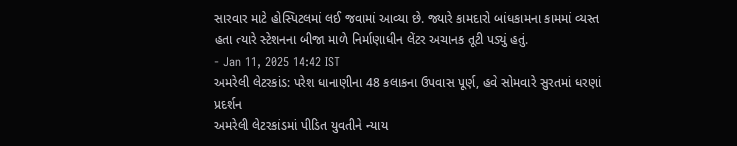સારવાર માટે હોસ્પિટલમાં લઈ જવામાં આવ્યા છે. જ્યારે કામદારો બાંધકામના કામમાં વ્યસ્ત હતા ત્યારે સ્ટેશનના બીજા માળે નિર્માણાધીન લેંટર અચાનક તૂટી પડ્યું હતું.
- Jan 11, 2025 14:42 IST
અમરેલી લેટરકાંડ: પરેશ ધાનાણીના 48 કલાકના ઉપવાસ પૂર્ણ, હવે સોમવારે સુરતમાં ધરણાં પ્રદર્શન
અમરેલી લેટરકાંડમાં પીડિત યુવતીને ન્યાય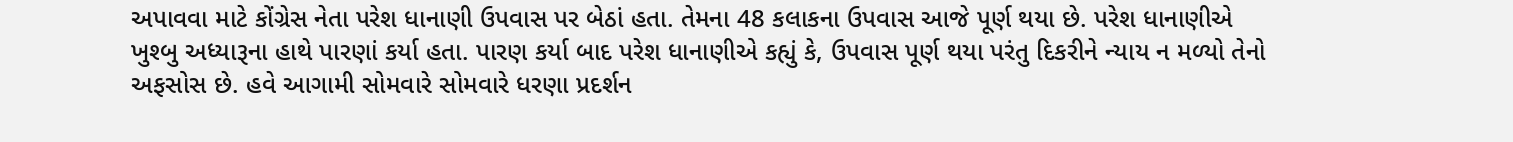અપાવવા માટે કોંગ્રેસ નેતા પરેશ ધાનાણી ઉપવાસ પર બેઠાં હતા. તેમના 48 કલાકના ઉપવાસ આજે પૂર્ણ થયા છે. પરેશ ધાનાણીએ ખુશ્બુ અધ્યારૂના હાથે પારણાં કર્યા હતા. પારણ કર્યા બાદ પરેશ ધાનાણીએ કહ્યું કે, ઉપવાસ પૂર્ણ થયા પરંતુ દિકરીને ન્યાય ન મળ્યો તેનો અફસોસ છે. હવે આગામી સોમવારે સોમવારે ધરણા પ્રદર્શન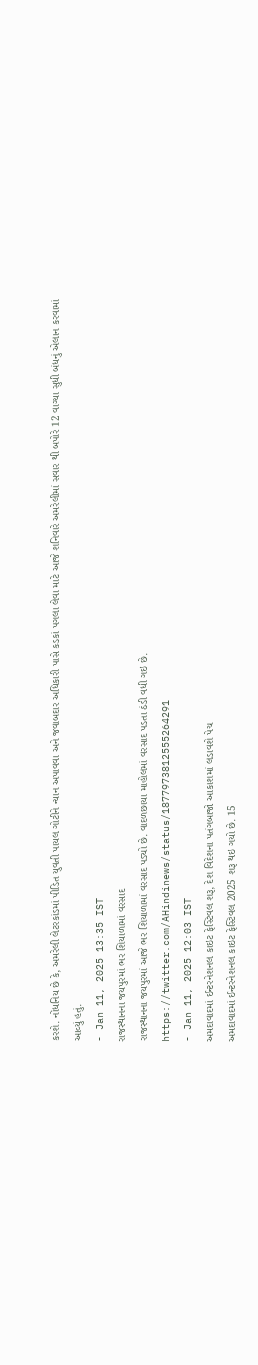કરશે. નોંધનિય છે કે, અમરેલી લેટરકાંડમાં પીડિત યુવતી પાયલ ગોટીને ન્યાન અપાવવા અને જવાબદાર અધિકારી પાસે કડકાં પગલા લેવા માટે આજે શનિવારે અમરેલીમાં સવાર થી બપોરે 12 વાગ્યા સુધી બંધનું એલાન કરવામાં આવ્યું હતું.
- Jan 11, 2025 13:35 IST
રાજસ્થાનના જયપુરમાં ભર શિયાળામાં વરસાદ
રાજસ્થાનના જયપુરમાં આજે ભર શિયાળામાં વરસાદ પડ્યો છે. વાદળછાયા માહોલમાં વરસાદ પડતા ઠંડી વધી ગઇ છે.
https://twitter.com/AHindinews/status/1877973812555264291
- Jan 11, 2025 12:03 IST
અમદાવાદમાં ઈન્ટરનેશનલ કાઇટ ફેસ્ટિવલ શરૂ, દેશ વિદેશના પતંગબાજો આકાશમાં લડાવશે પેચ
અમદાવાદમાં ઈન્ટરનેશનલ કાઇટ ફેસ્ટિવલ 2025 શરૂ થઇ ગયો છે. 15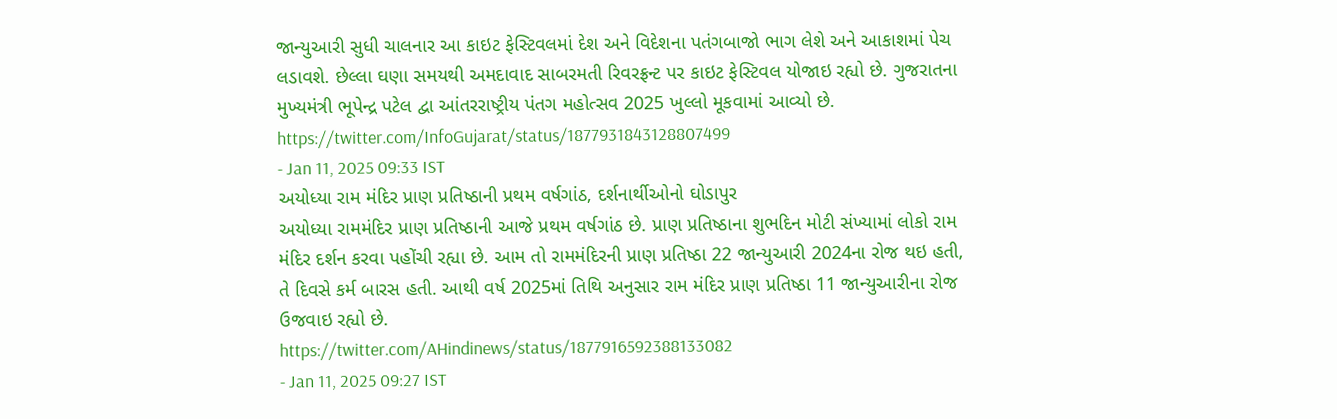જાન્યુઆરી સુધી ચાલનાર આ કાઇટ ફેસ્ટિવલમાં દેશ અને વિદેશના પતંગબાજો ભાગ લેશે અને આકાશમાં પેચ લડાવશે. છેલ્લા ઘણા સમયથી અમદાવાદ સાબરમતી રિવરફ્રન્ટ પર કાઇટ ફેસ્ટિવલ યોજાઇ રહ્યો છે. ગુજરાતના મુખ્યમંત્રી ભૂપેન્દ્ર પટેલ દ્વા આંતરરાષ્ટ્રીય પંતગ મહોત્સવ 2025 ખુલ્લો મૂકવામાં આવ્યો છે.
https://twitter.com/InfoGujarat/status/1877931843128807499
- Jan 11, 2025 09:33 IST
અયોધ્યા રામ મંદિર પ્રાણ પ્રતિષ્ઠાની પ્રથમ વર્ષગાંઠ, દર્શનાર્થીઓનો ઘોડાપુર
અયોધ્યા રામમંદિર પ્રાણ પ્રતિષ્ઠાની આજે પ્રથમ વર્ષગાંઠ છે. પ્રાણ પ્રતિષ્ઠાના શુભદિન મોટી સંખ્યામાં લોકો રામ મંદિર દર્શન કરવા પહોંચી રહ્યા છે. આમ તો રામમંદિરની પ્રાણ પ્રતિષ્ઠા 22 જાન્યુઆરી 2024ના રોજ થઇ હતી, તે દિવસે કર્મ બારસ હતી. આથી વર્ષ 2025માં તિથિ અનુસાર રામ મંદિર પ્રાણ પ્રતિષ્ઠા 11 જાન્યુઆરીના રોજ ઉજવાઇ રહ્યો છે.
https://twitter.com/AHindinews/status/1877916592388133082
- Jan 11, 2025 09:27 IST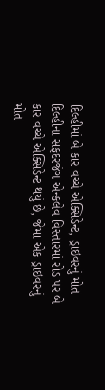દિલ્હીમાં બે કાર વચ્ચે એક્સિડેન્ટ, ડ્રાઇવરનું મોત
દિલ્હીના સફદરજંગ એન્કલેવ વિસ્તારમાં રોડ પર બે કાર વચ્ચે એક્સિડેન્ટ થયું છે, જેમા એક ડ્રાઇવરનું મોત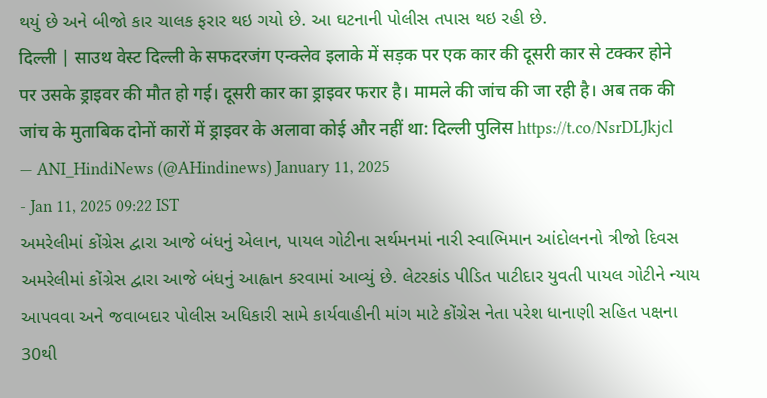થયું છે અને બીજો કાર ચાલક ફરાર થઇ ગયો છે. આ ઘટનાની પોલીસ તપાસ થઇ રહી છે.
दिल्ली | साउथ वेस्ट दिल्ली के सफदरजंग एन्क्लेव इलाके में सड़क पर एक कार की दूसरी कार से टक्कर होने पर उसके ड्राइवर की मौत हो गई। दूसरी कार का ड्राइवर फरार है। मामले की जांच की जा रही है। अब तक की जांच के मुताबिक दोनों कारों में ड्राइवर के अलावा कोई और नहीं था: दिल्ली पुलिस https://t.co/NsrDLJkjcl
— ANI_HindiNews (@AHindinews) January 11, 2025
- Jan 11, 2025 09:22 IST
અમરેલીમાં કોંગ્રેસ દ્વારા આજે બંધનું એલાન, પાયલ ગોટીના સર્થમનમાં નારી સ્વાભિમાન આંદોલનનો ત્રીજો દિવસ
અમરેલીમાં કોંગ્રેસ દ્વારા આજે બંધનું આહ્વાન કરવામાં આવ્યું છે. લેટરકાંડ પીડિત પાટીદાર યુવતી પાયલ ગોટીને ન્યાય આપવવા અને જવાબદાર પોલીસ અધિકારી સામે કાર્યવાહીની માંગ માટે કોંગ્રેસ નેતા પરેશ ધાનાણી સહિત પક્ષના 30થી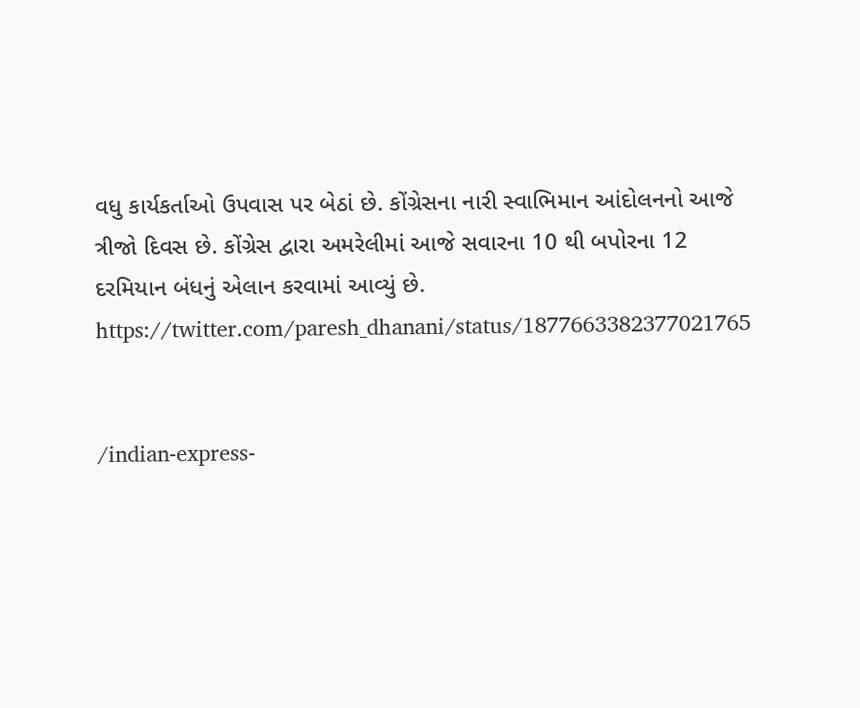વધુ કાર્યકર્તાઓ ઉપવાસ પર બેઠાં છે. કોંગ્રેસના નારી સ્વાભિમાન આંદોલનનો આજે ત્રીજો દિવસ છે. કોંગ્રેસ દ્વારા અમરેલીમાં આજે સવારના 10 થી બપોરના 12 દરમિયાન બંધનું એલાન કરવામાં આવ્યું છે.
https://twitter.com/paresh_dhanani/status/1877663382377021765


/indian-express-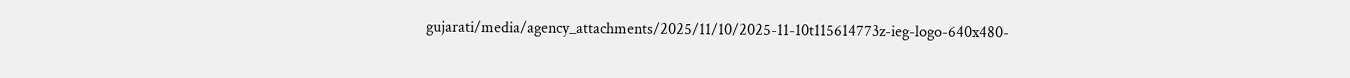gujarati/media/agency_attachments/2025/11/10/2025-11-10t115614773z-ieg-logo-640x480-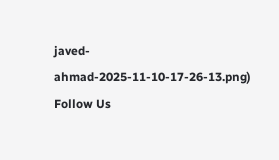javed-ahmad-2025-11-10-17-26-13.png)
Follow Us